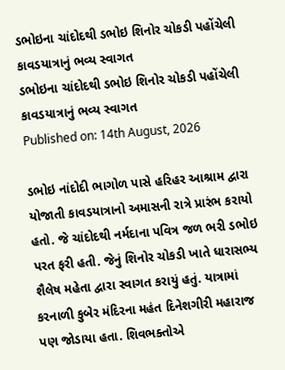ડભોઇના ચાંદોદથી ડભોઇ શિનોર ચોકડી પહોંચેલી કાવડયાત્રાનું ભવ્ય સ્વાગત
ડભોઇના ચાંદોદથી ડભોઇ શિનોર ચોકડી પહોંચેલી કાવડયાત્રાનું ભવ્ય સ્વાગત
Published on: 14th August, 2026

ડભોઇ નાંદોદી ભાગોળ પાસે હરિહર આશ્રામ દ્વારા યોજાતી કાવડયાત્રાનો અમાસની રાત્રે પ્રારંભ કરાયો હતો. જે ચાંદોદથી નર્મદાના પવિત્ર જળ ભરી ડભોઇ પરત ફરી હતી. જેનું શિનોર ચોકડી ખાતે ધારાસભ્ય શૈલેષ મહેતા દ્વારા સ્વાગત કરાયું હતું. યાત્રામાં કરનાળી કુબેર મંદિરના મહંત દિનેશગીરી મહારાજ પણ જોડાયા હતા. શિવભક્તોએ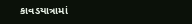કાવડયાત્રામાં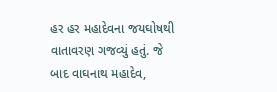હર હર મહાદેવના જયઘોષથી વાતાવરણ ગજવ્યું હતું. જે બાદ વાઘનાથ મહાદેવ,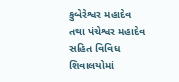કુબેરેશ્વર મહાદેવ તથા પંચેશ્વર મહાદેવ સહિત વિવિધ શિવાલયોમાં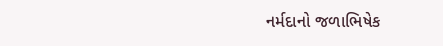નર્મદાનો જળાભિષેક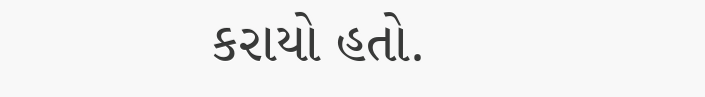કરાયો હતો.